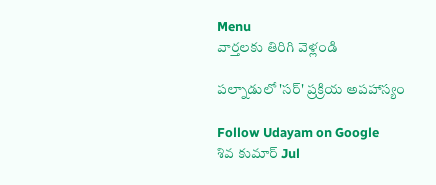Menu
వార్తలకు తిరిగి వెళ్లండి

పల్నాడులో 'సర్‌' ప్రక్రియ అపహాస్యం

Follow Udayam on Google
శివ కుమార్ Jul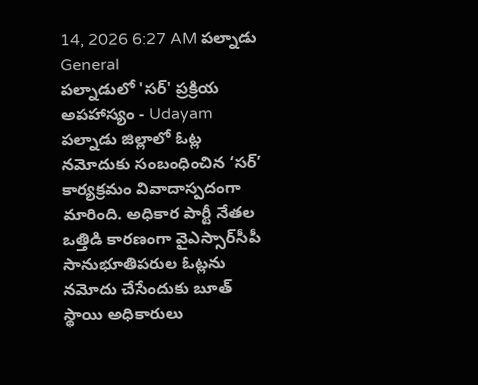14, 2026 6:27 AM పల్నాడు General
పల్నాడులో 'సర్‌' ప్రక్రియ అపహాస్యం - Udayam
పల్నాడు జిల్లాలో ఓట్ల నమోదుకు సంబంధించిన ‘సర్‌’ కార్యక్రమం వివాదాస్పదంగా మారింది. అధికార పార్టీ నేతల ఒత్తిడి కారణంగా వైఎస్సార్‌సీపీ సానుభూతిపరుల ఓట్లను నమోదు చేసేందుకు బూత్ స్థాయి అధికారులు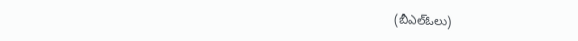(బీఎల్‌ఓలు)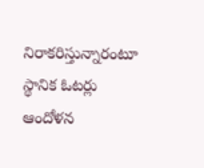నిరాకరిస్తున్నారంటూ స్థానిక ఓటర్లు ఆందోళన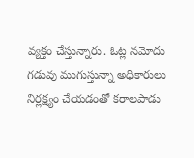వ్యక్తం చేస్తున్నారు. ఓట్ల నమోదు గడువు ముగుస్తున్నా అధికారులు నిర్లక్ష్యం చేయడంతో కరాలపాడు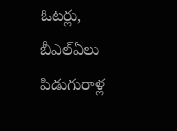ఓటర్లు, బీఎల్‌ఏలు పిడుగురాళ్ల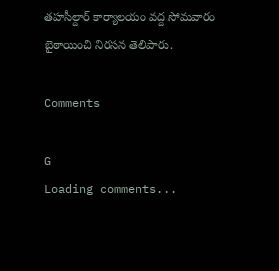తహసీల్దార్‌ కార్యాలయం వద్ద సోమవారం బైఠాయించి నిరసన తెలిపారు.

Comments

G
Loading comments...